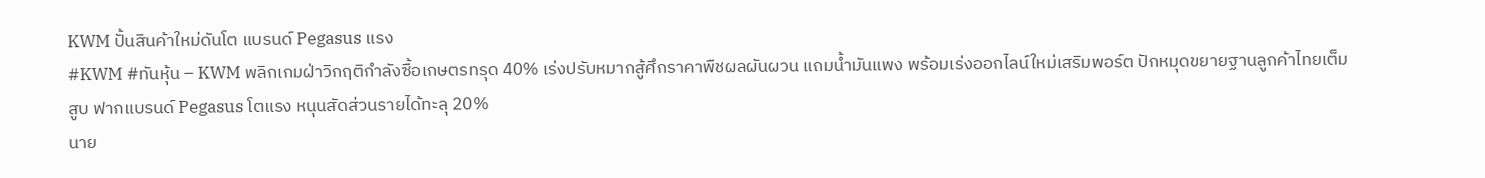KWM ปั้นสินค้าใหม่ดันโต แบรนด์ Pegasus แรง
#KWM #ทันหุ้น – KWM พลิกเกมฝ่าวิกฤติกำลังซื้อเกษตรทรุด 40% เร่งปรับหมากสู้ศึกราคาพืชผลผันผวน แถมน้ำมันแพง พร้อมเร่งออกไลน์ใหม่เสริมพอร์ต ปักหมุดขยายฐานลูกค้าไทยเต็มสูบ ฟากแบรนด์ Pegasus โตแรง หนุนสัดส่วนรายได้ทะลุ 20%
นาย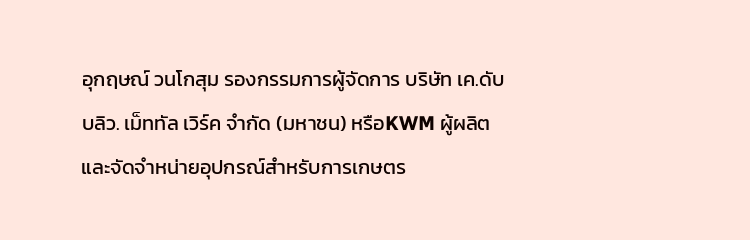อุกฤษณ์ วนโกสุม รองกรรมการผู้จัดการ บริษัท เค.ดับบลิว. เม็ททัล เวิร์ค จำกัด (มหาชน) หรือKWM ผู้ผลิตและจัดจำหน่ายอุปกรณ์สำหรับการเกษตร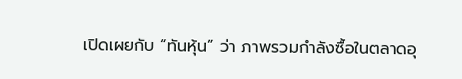เปิดเผยกับ “ทันหุ้น” ว่า ภาพรวมกำลังซื้อในตลาดอุ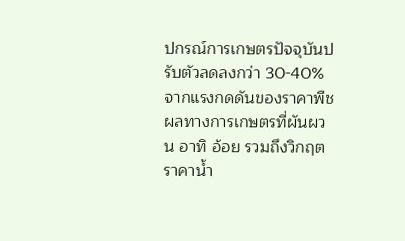ปกรณ์การเกษตรปัจจุบันปรับตัวลดลงกว่า 30-40% จากแรงกดดันของราคาพืชผลทางการเกษตรที่ผันผวน อาทิ อ้อย รวมถึงวิกฤตราคาน้ำ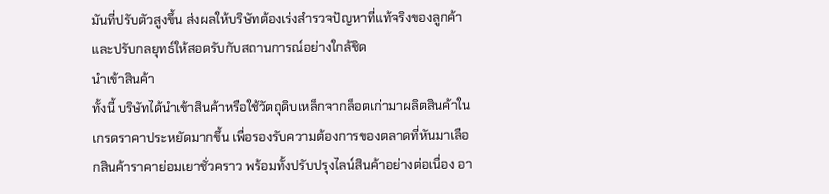มันที่ปรับตัวสูงขึ้น ส่งผลให้บริษัทต้องเร่งสำรวจปัญหาที่แท้จริงของลูกค้า และปรับกลยุทธ์ให้สอดรับกับสถานการณ์อย่างใกล้ชิด
นำเข้าสินค้า
ทั้งนี้ บริษัทได้นำเข้าสินค้าหรือใช้วัตถุดิบเหล็กจากล็อตเก่ามาผลิตสินค้าในเกรดราคาประหยัดมากขึ้น เพื่อรองรับความต้องการของตลาดที่หันมาเลือกสินค้าราคาย่อมเยาชั่วคราว พร้อมทั้งปรับปรุงไลน์สินค้าอย่างต่อเนื่อง อา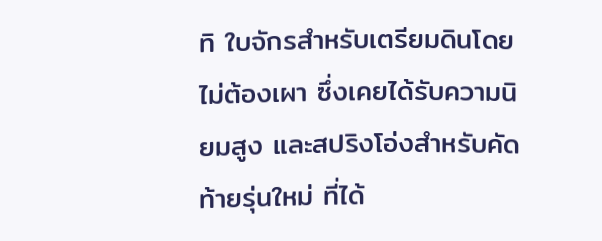ทิ ใบจักรสำหรับเตรียมดินโดยไม่ต้องเผา ซึ่งเคยได้รับความนิยมสูง และสปริงโอ่งสำหรับคัดท้ายรุ่นใหม่ ที่ได้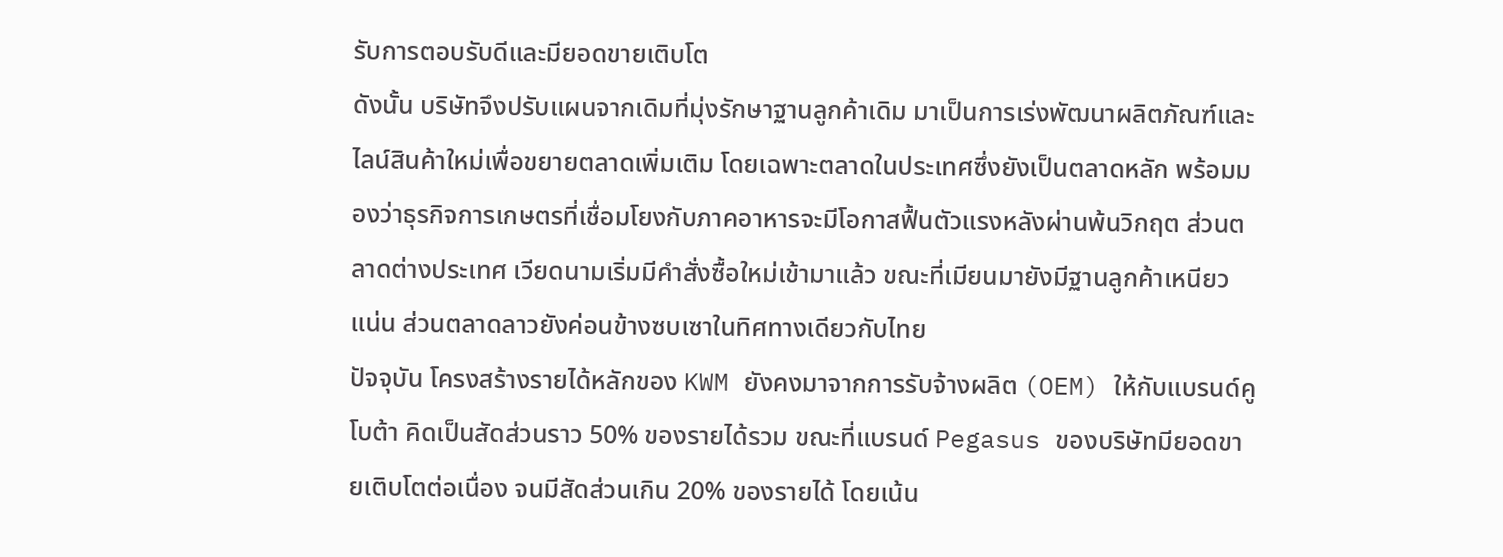รับการตอบรับดีและมียอดขายเติบโต
ดังนั้น บริษัทจึงปรับแผนจากเดิมที่มุ่งรักษาฐานลูกค้าเดิม มาเป็นการเร่งพัฒนาผลิตภัณฑ์และไลน์สินค้าใหม่เพื่อขยายตลาดเพิ่มเติม โดยเฉพาะตลาดในประเทศซึ่งยังเป็นตลาดหลัก พร้อมมองว่าธุรกิจการเกษตรที่เชื่อมโยงกับภาคอาหารจะมีโอกาสฟื้นตัวแรงหลังผ่านพ้นวิกฤต ส่วนตลาดต่างประเทศ เวียดนามเริ่มมีคำสั่งซื้อใหม่เข้ามาแล้ว ขณะที่เมียนมายังมีฐานลูกค้าเหนียวแน่น ส่วนตลาดลาวยังค่อนข้างซบเซาในทิศทางเดียวกับไทย
ปัจจุบัน โครงสร้างรายได้หลักของ KWM ยังคงมาจากการรับจ้างผลิต (OEM) ให้กับแบรนด์คูโบต้า คิดเป็นสัดส่วนราว 50% ของรายได้รวม ขณะที่แบรนด์ Pegasus ของบริษัทมียอดขายเติบโตต่อเนื่อง จนมีสัดส่วนเกิน 20% ของรายได้ โดยเน้น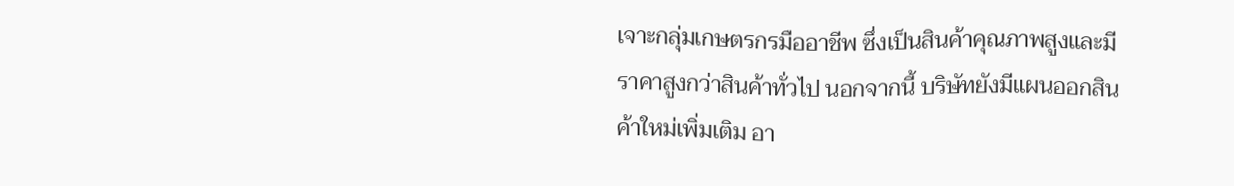เจาะกลุ่มเกษตรกรมืออาชีพ ซึ่งเป็นสินค้าคุณภาพสูงและมีราคาสูงกว่าสินค้าทั่วไป นอกจากนี้ บริษัทยังมีแผนออกสินค้าใหม่เพิ่มเติม อา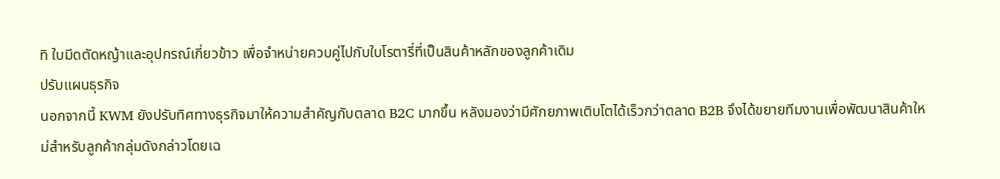ทิ ใบมีดตัดหญ้าและอุปกรณ์เกี่ยวข้าว เพื่อจำหน่ายควบคู่ไปกับใบโรตารี่ที่เป็นสินค้าหลักของลูกค้าเดิม
ปรับแผนธุรกิจ
นอกจากนี้ KWM ยังปรับทิศทางธุรกิจมาให้ความสำคัญกับตลาด B2C มากขึ้น หลังมองว่ามีศักยภาพเติบโตได้เร็วกว่าตลาด B2B จึงได้ขยายทีมงานเพื่อพัฒนาสินค้าใหม่สำหรับลูกค้ากลุ่มดังกล่าวโดยเฉ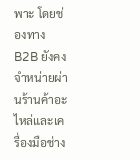พาะ โดยช่องทาง B2B ยังคงจำหน่ายผ่านร้านค้าอะไหล่และเครื่องมือช่าง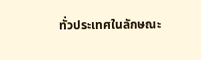ทั่วประเทศในลักษณะ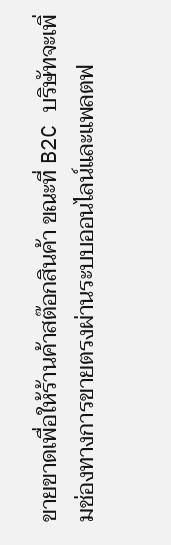ขายขาดเพื่อให้ร้านค้าสต๊อกสินค้า ขณะที่ B2C บริษัทจะเพิ่มช่องทางการขายตรงผ่านระบบออนไลน์และแพลตฟ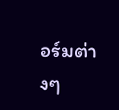อร์มต่างๆ